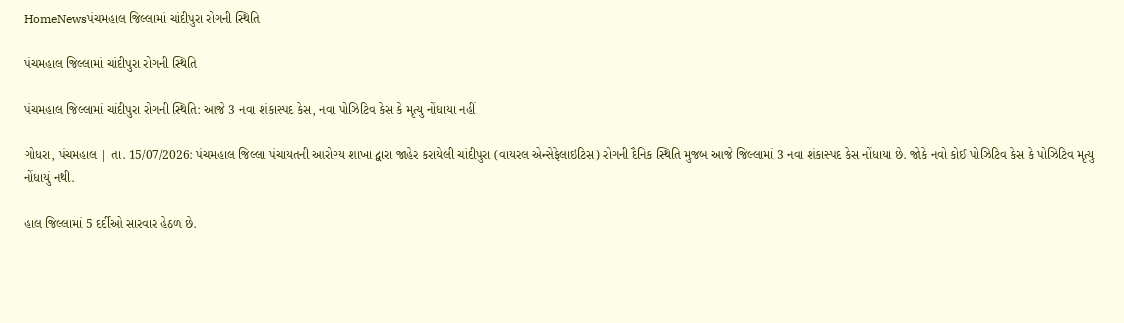HomeNewsપંચમહાલ જિલ્લામાં ચાંદીપુરા રોગની સ્થિતિ

પંચમહાલ જિલ્લામાં ચાંદીપુરા રોગની સ્થિતિ

પંચમહાલ જિલ્લામાં ચાંદીપુરા રોગની સ્થિતિ: આજે 3 નવા શંકાસ્પદ કેસ, નવા પોઝિટિવ કેસ કે મૃત્યુ નોંધાયા નહીં

ગોધરા, પંચમહાલ | તા. 15/07/2026: પંચમહાલ જિલ્લા પંચાયતની આરોગ્ય શાખા દ્વારા જાહેર કરાયેલી ચાંદીપુરા (વાયરલ એન્સેફેલાઇટિસ) રોગની દૈનિક સ્થિતિ મુજબ આજે જિલ્લામાં 3 નવા શંકાસ્પદ કેસ નોંધાયા છે. જોકે નવો કોઈ પોઝિટિવ કેસ કે પોઝિટિવ મૃત્યુ નોંધાયું નથી.

હાલ જિલ્લામાં 5 દર્દીઓ સારવાર હેઠળ છે.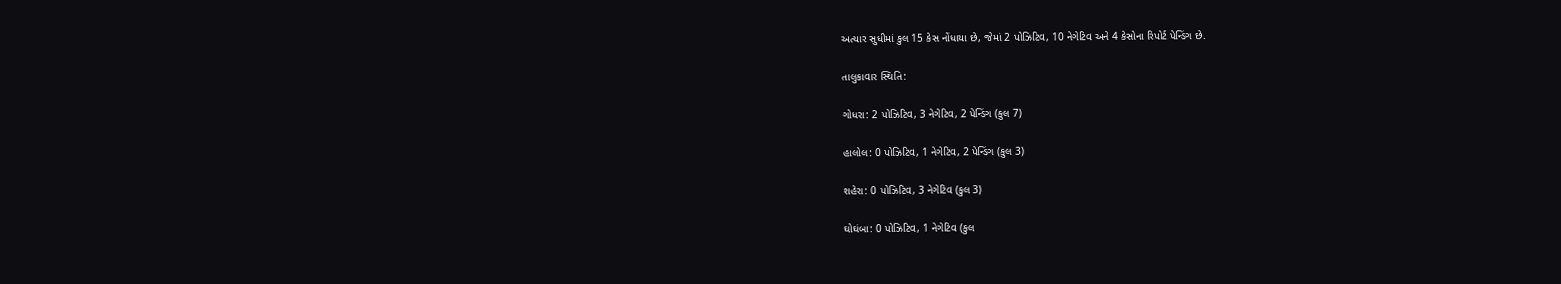અત્યાર સુધીમાં કુલ 15 કેસ નોંધાયા છે, જેમાં 2 પોઝિટિવ, 10 નેગેટિવ અને 4 કેસોના રિપોર્ટ પેન્ડિંગ છે.

તાલુકાવાર સ્થિતિ:

ગોધરા: 2 પોઝિટિવ, 3 નેગેટિવ, 2 પેન્ડિંગ (કુલ 7)

હાલોલ: 0 પોઝિટિવ, 1 નેગેટિવ, 2 પેન્ડિંગ (કુલ 3)

શહેરા: 0 પોઝિટિવ, 3 નેગેટિવ (કુલ 3)

ઘોઘંબા: 0 પોઝિટિવ, 1 નેગેટિવ (કુલ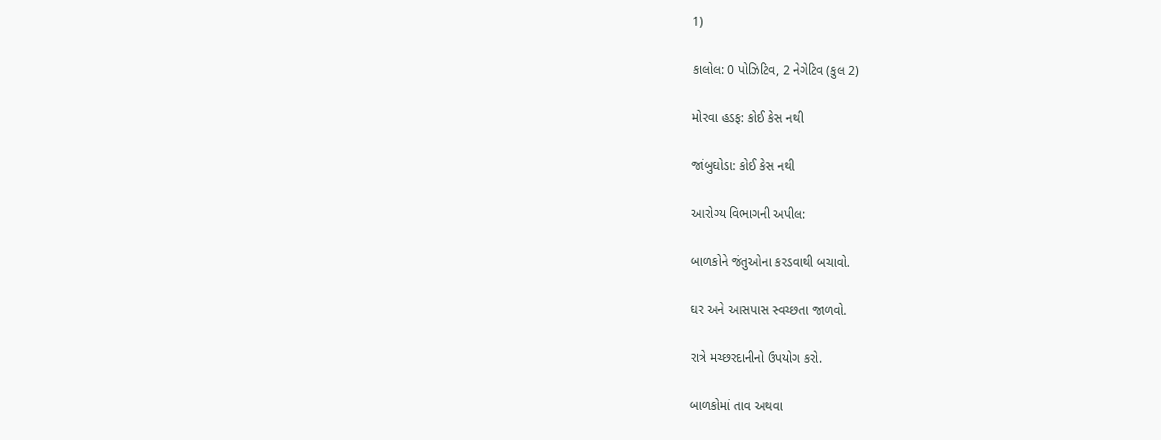1)

કાલોલ: 0 પોઝિટિવ, 2 નેગેટિવ (કુલ 2)

મોરવા હડફ: કોઈ કેસ નથી

જાંબુઘોડા: કોઈ કેસ નથી

આરોગ્ય વિભાગની અપીલ:

બાળકોને જંતુઓના કરડવાથી બચાવો.

ઘર અને આસપાસ સ્વચ્છતા જાળવો.

રાત્રે મચ્છરદાનીનો ઉપયોગ કરો.

બાળકોમાં તાવ અથવા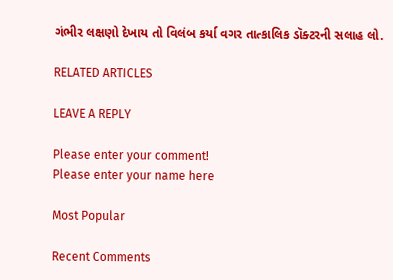ગંભીર લક્ષણો દેખાય તો વિલંબ કર્યા વગર તાત્કાલિક ડૉક્ટરની સલાહ લો.

RELATED ARTICLES

LEAVE A REPLY

Please enter your comment!
Please enter your name here

Most Popular

Recent Comments